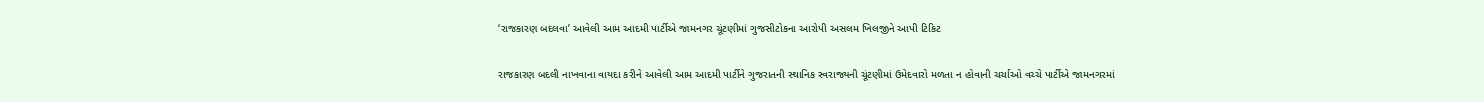‘રાજકારણ બદલવા’ આવેલી આમ આદમી પાર્ટીએ જામનગર ચૂંટણીમાં ગુજસીટોકના આરોપી અસલમ ખિલજીને આપી ટિકિટ

રાજકારણ બદલી નાખવાના વાયદા કરીને આવેલી આમ આદમી પાર્ટીને ગુજરાતની સ્થાનિક સ્વરાજ્યની ચૂંટણીમાં ઉમેદવારો મળતા ન હોવાની ચર્ચાઓ વચ્ચે પાર્ટીએ જામનગરમાં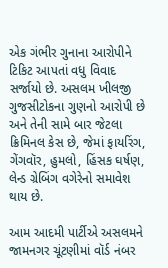એક ગંભીર ગુનાના આરોપીને ટિકિટ આપતાં વધુ વિવાદ સર્જાયો છે. અસલમ ખીલજી ગુજસીટોકના ગુણનો આરોપી છે અને તેની સામે બાર જેટલા ક્રિમિનલ કેસ છે, જેમાં ફાયરિંગ, ગેંગવૉર, હુમલો, હિંસક ઘર્ષણ, લેન્ડ ગ્રેબિંગ વગેરેનો સમાવેશ થાય છે.

આમ આદમી પાર્ટીએ અસલમને જામનગર ચૂંટણીમાં વૉર્ડ નંબર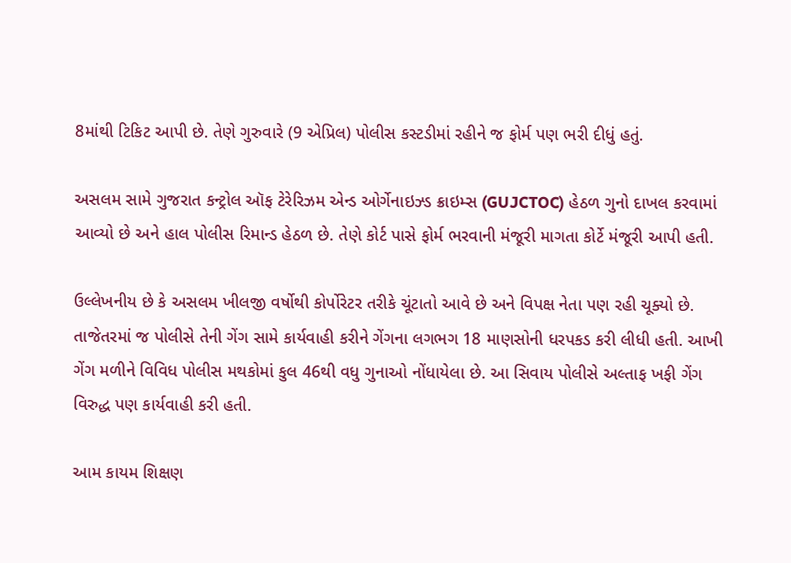8માંથી ટિકિટ આપી છે. તેણે ગુરુવારે (9 એપ્રિલ) પોલીસ કસ્ટડીમાં રહીને જ ફોર્મ પણ ભરી દીધું હતું.

અસલમ સામે ગુજરાત કન્ટ્રોલ ઑફ ટેરેરિઝમ એન્ડ ઓર્ગેનાઇઝ્ડ ક્રાઇમ્સ (GUJCTOC) હેઠળ ગુનો દાખલ કરવામાં આવ્યો છે અને હાલ પોલીસ રિમાન્ડ હેઠળ છે. તેણે કોર્ટ પાસે ફોર્મ ભરવાની મંજૂરી માગતા કોર્ટે મંજૂરી આપી હતી.

ઉલ્લેખનીય છે કે અસલમ ખીલજી વર્ષોથી કોર્પોરેટર તરીકે ચૂંટાતો આવે છે અને વિપક્ષ નેતા પણ રહી ચૂક્યો છે. તાજેતરમાં જ પોલીસે તેની ગેંગ સામે કાર્યવાહી કરીને ગેંગના લગભગ 18 માણસોની ધરપકડ કરી લીધી હતી. આખી ગેંગ મળીને વિવિધ પોલીસ મથકોમાં કુલ 46થી વધુ ગુનાઓ નોંધાયેલા છે. આ સિવાય પોલીસે અલ્તાફ ખફી ગેંગ વિરુદ્ધ પણ કાર્યવાહી કરી હતી.

આમ કાયમ શિક્ષણ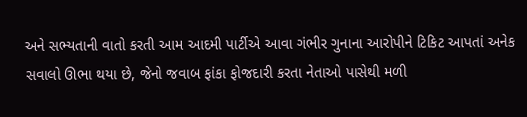અને સભ્યતાની વાતો કરતી આમ આદમી પાર્ટીએ આવા ગંભીર ગુનાના આરોપીને ટિકિટ આપતાં અનેક સવાલો ઊભા થયા છે, જેનો જવાબ ફાંકા ફોજદારી કરતા નેતાઓ પાસેથી મળી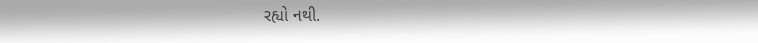રહ્યો નથી.